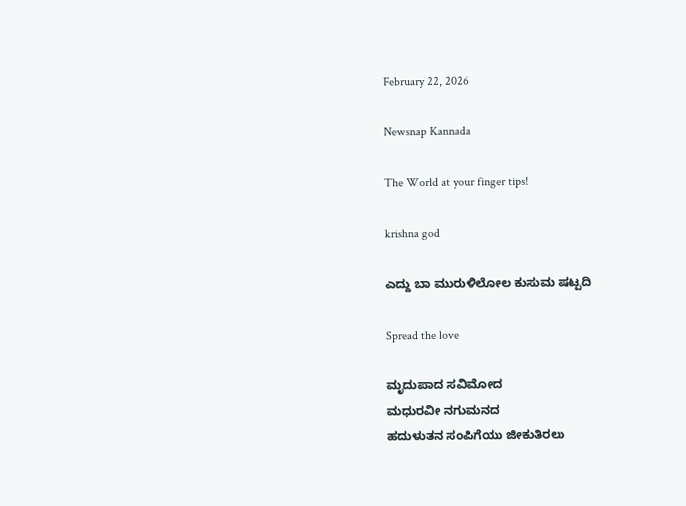February 22, 2026

Newsnap Kannada

The World at your finger tips!

krishna god

ಎದ್ದು ಬಾ ಮುರುಳಿಲೋಲ ಕುಸುಮ ಷಟ್ಪದಿ

Spread the love

ಮೃದುಪಾದ ಸವಿಮೋದ
ಮಧುರವೀ ನಗುಮನದ
ಹದುಳುತನ ಸಂಪಿಗೆಯು ಜೀಕುತಿರಲು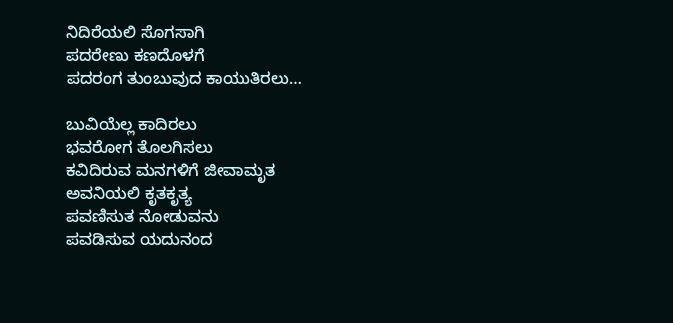ನಿದಿರೆಯಲಿ ಸೊಗಸಾಗಿ
ಪದರೇಣು ಕಣದೊಳಗೆ
ಪದರಂಗ ತುಂಬುವುದ ಕಾಯುತಿರಲು…

ಬುವಿಯೆಲ್ಲ ಕಾದಿರಲು
ಭವರೋಗ ತೊಲಗಿಸಲು
ಕವಿದಿರುವ ಮನಗಳಿಗೆ ಜೀವಾಮೃತ
ಅವನಿಯಲಿ ಕೃತಕೃತ್ಯ
ಪವಣಿಸುತ ನೋಡುವನು
ಪವಡಿಸುವ ಯದುನಂದ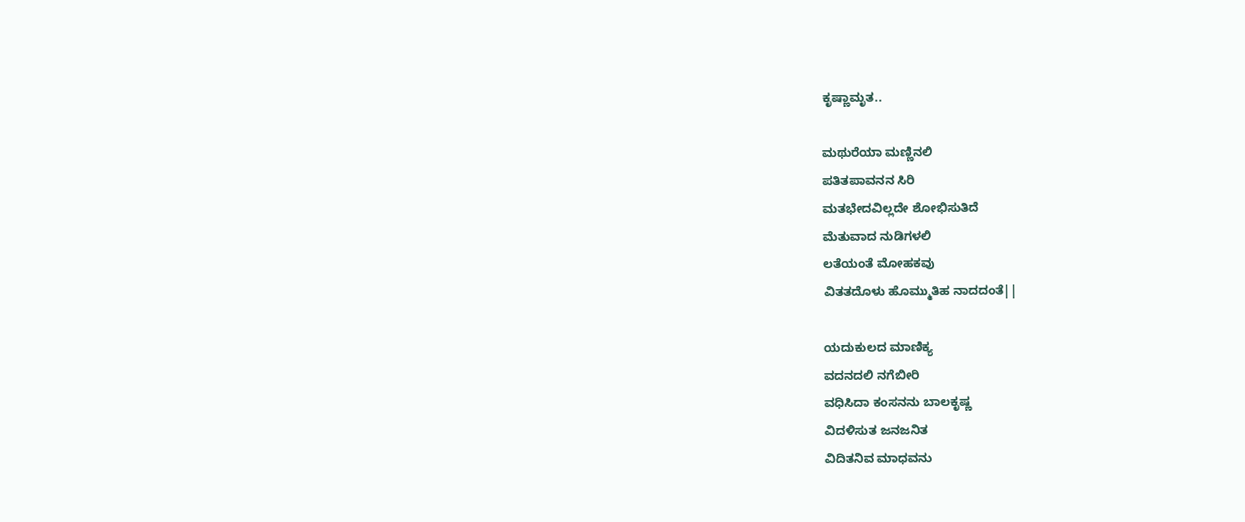ಕೃಷ್ಣಾಮೃತ..

ಮಥುರೆಯಾ ಮಣ್ಣಿನಲಿ
ಪತಿತಪಾವನನ ಸಿರಿ
ಮತಭೇದವಿಲ್ಲದೇ ಶೋಭಿಸುತಿದೆ
ಮೆತುವಾದ ನುಡಿಗಳಲಿ
ಲತೆಯಂತೆ ಮೋಹಕವು
ವಿತತದೊಳು ಹೊಮ್ಮುತಿಹ ನಾದದಂತೆ||

ಯದುಕುಲದ ಮಾಣಿಕ್ಯ
ವದನದಲಿ ನಗೆಬೀರಿ
ವಧಿಸಿದಾ ಕಂಸನನು ಬಾಲಕೃಷ್ಣ
ವಿದಳಿಸುತ ಜನಜನಿತ
ವಿದಿತನಿವ ಮಾಧವನು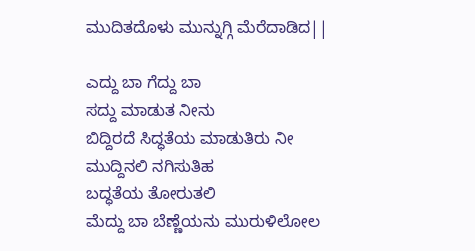ಮುದಿತದೊಳು ಮುನ್ನುಗ್ಗಿ ಮೆರೆದಾಡಿದ||

ಎದ್ದು ಬಾ ಗೆದ್ದು ಬಾ
ಸದ್ದು ಮಾಡುತ ನೀನು
ಬಿದ್ದಿರದೆ ಸಿದ್ಧತೆಯ ಮಾಡುತಿರು ನೀ
ಮುದ್ದಿನಲಿ ನಗಿಸುತಿಹ
ಬದ್ಧತೆಯ ತೋರುತಲಿ
ಮೆದ್ದು ಬಾ ಬೆಣ್ಣೆಯನು ಮುರುಳಿಲೋಲ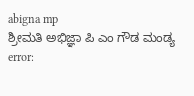abigna mp
ಶ್ರೀಮತಿ ಅಭಿಜ್ಞಾ ಪಿ ಎಂ ಗೌಡ ಮಂಡ್ಯ
error: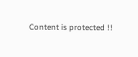Content is protected !!